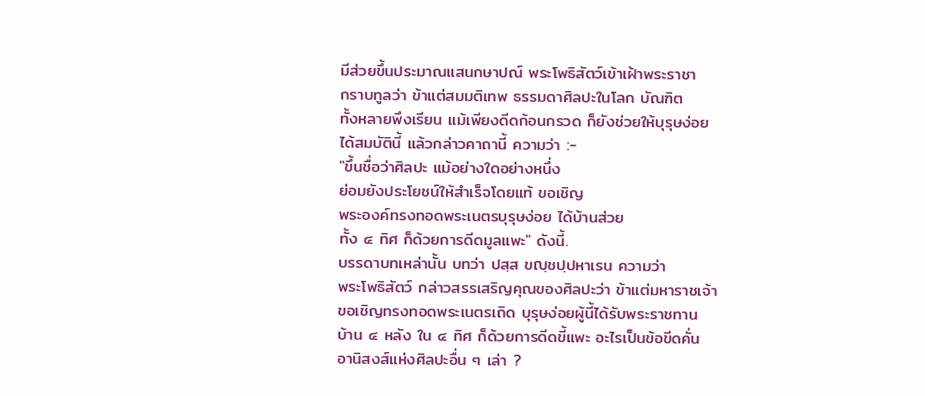มีส่วยขึ้นประมาณแสนกษาปณ์ พระโพธิสัตว์เข้าเฝ้าพระราชา
กราบทูลว่า ข้าแต่สมมติเทพ ธรรมดาศิลปะในโลก บัณฑิต
ทั้งหลายพึงเรียน แม้เพียงดีดก้อนกรวด ก็ยังช่วยให้บุรุษง่อย
ได้สมบัตินี้ แล้วกล่าวคาถานี้ ความว่า :-
"ขึ้นชื่อว่าศิลปะ แม้อย่างใดอย่างหนึ่ง
ย่อมยังประโยชน์ให้สำเร็จโดยแท้ ขอเชิญ
พระองค์ทรงทอดพระเนตรบุรุษง่อย ได้บ้านส่วย
ทั้ง ๔ ทิศ ก็ด้วยการดีดมูลแพะ" ดังนี้.
บรรดาบทเหล่านั้น บทว่า ปสฺส ขญฺชปฺปหาเรน ความว่า
พระโพธิสัตว์ กล่าวสรรเสริญคุณของศิลปะว่า ข้าแต่มหาราชเจ้า
ขอเชิญทรงทอดพระเนตรเถิด บุรุษง่อยผู้นี้ได้รับพระราชทาน
บ้าน ๔ หลัง ใน ๔ ทิศ ก็ด้วยการดีดขี้แพะ อะไรเป็นข้อขีดคั่น
อานิสงส์แห่งศิลปะอื่น ๆ เล่า ?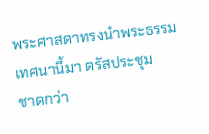พระศาสดาทรงนำพระธรรมเทศนานี้มา ตรัสประชุม
ชาดกว่า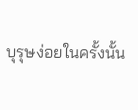บุรุษง่อยในครั้งนั้น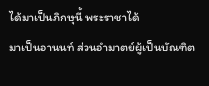ได้มาเป็นภิกษุนี้ พระราชาได้
มาเป็นอานนท์ ส่วนอำมาตย์ผู้เป็นบัณฑิต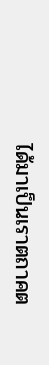ได้มาเป็นเราตถาคต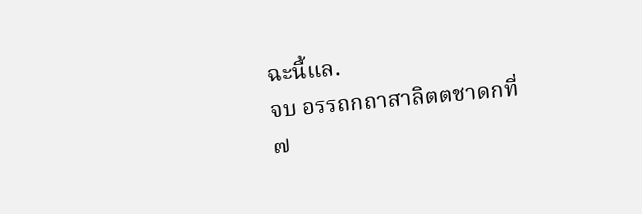ฉะนี้แล.
จบ อรรถกถาสาลิตตชาดกที่ ๗